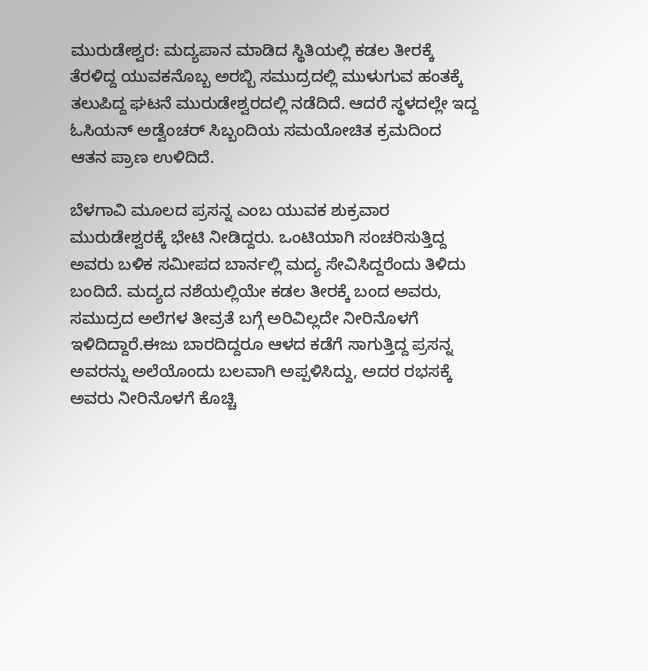ಮುರುಡೇಶ್ವರ: ಮದ್ಯಪಾನ ಮಾಡಿದ ಸ್ಥಿತಿಯಲ್ಲಿ ಕಡಲ ತೀರಕ್ಕೆ ತೆರಳಿದ್ದ ಯುವಕನೊಬ್ಬ ಅರಬ್ಬಿ ಸಮುದ್ರದಲ್ಲಿ ಮುಳುಗುವ ಹಂತಕ್ಕೆ ತಲುಪಿದ್ದ ಘಟನೆ ಮುರುಡೇಶ್ವರದಲ್ಲಿ ನಡೆದಿದೆ. ಆದರೆ ಸ್ಥಳದಲ್ಲೇ ಇದ್ದ ಓಸಿಯನ್ ಅಡ್ವೆಂಚರ್ ಸಿಬ್ಬಂದಿಯ ಸಮಯೋಚಿತ ಕ್ರಮದಿಂದ ಆತನ ಪ್ರಾಣ ಉಳಿದಿದೆ.

ಬೆಳಗಾವಿ ಮೂಲದ ಪ್ರಸನ್ನ ಎಂಬ ಯುವಕ ಶುಕ್ರವಾರ ಮುರುಡೇಶ್ವರಕ್ಕೆ ಭೇಟಿ ನೀಡಿದ್ದರು. ಒಂಟಿಯಾಗಿ ಸಂಚರಿಸುತ್ತಿದ್ದ ಅವರು ಬಳಿಕ ಸಮೀಪದ ಬಾರ್ನಲ್ಲಿ ಮದ್ಯ ಸೇವಿಸಿದ್ದರೆಂದು ತಿಳಿದು ಬಂದಿದೆ. ಮದ್ಯದ ನಶೆಯಲ್ಲಿಯೇ ಕಡಲ ತೀರಕ್ಕೆ ಬಂದ ಅವರು, ಸಮುದ್ರದ ಅಲೆಗಳ ತೀವ್ರತೆ ಬಗ್ಗೆ ಅರಿವಿಲ್ಲದೇ ನೀರಿನೊಳಗೆ ಇಳಿದಿದ್ದಾರೆ.ಈಜು ಬಾರದಿದ್ದರೂ ಆಳದ ಕಡೆಗೆ ಸಾಗುತ್ತಿದ್ದ ಪ್ರಸನ್ನ ಅವರನ್ನು ಅಲೆಯೊಂದು ಬಲವಾಗಿ ಅಪ್ಪಳಿಸಿದ್ದು, ಅದರ ರಭಸಕ್ಕೆ ಅವರು ನೀರಿನೊಳಗೆ ಕೊಚ್ಚಿ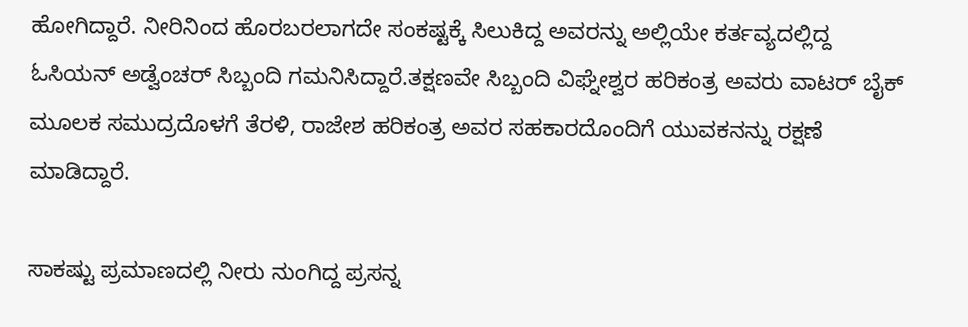ಹೋಗಿದ್ದಾರೆ. ನೀರಿನಿಂದ ಹೊರಬರಲಾಗದೇ ಸಂಕಷ್ಟಕ್ಕೆ ಸಿಲುಕಿದ್ದ ಅವರನ್ನು ಅಲ್ಲಿಯೇ ಕರ್ತವ್ಯದಲ್ಲಿದ್ದ ಓಸಿಯನ್ ಅಡ್ವೆಂಚರ್ ಸಿಬ್ಬಂದಿ ಗಮನಿಸಿದ್ದಾರೆ.ತಕ್ಷಣವೇ ಸಿಬ್ಬಂದಿ ವಿಘ್ನೇಶ್ವರ ಹರಿಕಂತ್ರ ಅವರು ವಾಟರ್ ಬೈಕ್ ಮೂಲಕ ಸಮುದ್ರದೊಳಗೆ ತೆರಳಿ, ರಾಜೇಶ ಹರಿಕಂತ್ರ ಅವರ ಸಹಕಾರದೊಂದಿಗೆ ಯುವಕನನ್ನು ರಕ್ಷಣೆ ಮಾಡಿದ್ದಾರೆ.

ಸಾಕಷ್ಟು ಪ್ರಮಾಣದಲ್ಲಿ ನೀರು ನುಂಗಿದ್ದ ಪ್ರಸನ್ನ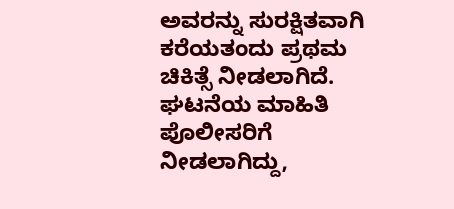ಅವರನ್ನು ಸುರಕ್ಷಿತವಾಗಿ ಕರೆಯತಂದು ಪ್ರಥಮ ಚಿಕಿತ್ಸೆ ನೀಡಲಾಗಿದೆ.
ಘಟನೆಯ ಮಾಹಿತಿ ಪೊಲೀಸರಿಗೆ ನೀಡಲಾಗಿದ್ದು,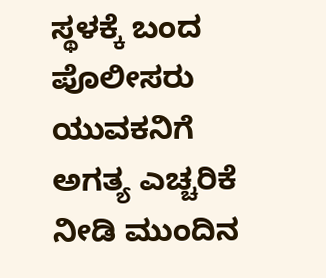ಸ್ಥಳಕ್ಕೆ ಬಂದ ಪೊಲೀಸರು ಯುವಕನಿಗೆ ಅಗತ್ಯ ಎಚ್ಚರಿಕೆ ನೀಡಿ ಮುಂದಿನ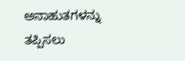ಅನಾಹುತಗಳನ್ನು ತಪ್ಪಿಸಲು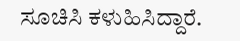ಸೂಚಿಸಿ ಕಳುಹಿಸಿದ್ದಾರೆ.